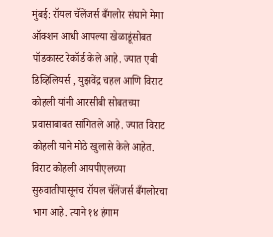मुंबई: रॉयल चॅलेंजर्स बँगलोर संघाने मेगा ऑक्शन आधी आपल्या खेळाडूंसोबत पॉडकास्ट रेकॉर्ड केले आहे. ज्यात एबी डिव्हिलियर्स , युझवेंद्र चहल आणि विराट कोहली यांनी आरसीबी सोबतच्या प्रवासाबाबत सांगितले आहे. ज्यात विराट कोहली याने मोठे खुलासे केले आहेत.
विराट कोहली आयपीएलच्या सुरुवातीपासूनच रॉयल चॅलेंजर्स बँगलोरचा भाग आहे. त्याने १४ हंगाम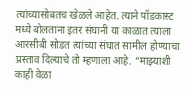त्यांच्यासोबतच खेळले आहेत. त्याने पॉडकास्ट मध्ये बोलताना इतर संघानी या काळात त्याला आरसीबी सोडत त्यांच्या संघात सामील होण्याचा प्रस्ताव दिल्याचे तो म्हणाला आहे. “माझ्याशी काही वेळा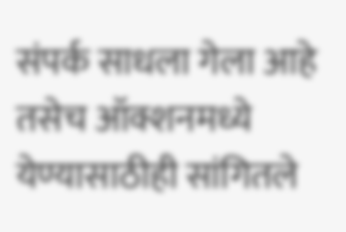संपर्क साधला गेला आहे तसेच ऑक्शनमध्ये येण्यासाठीही सांगितले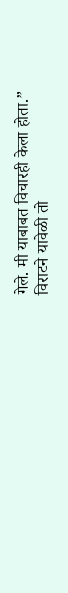गेले. मी याबाबत विचारही केला होता.”
विराटने यावेळी तो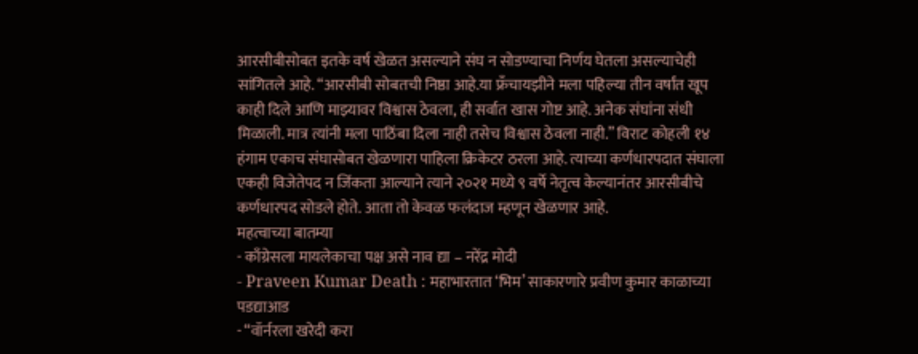आरसीबीसोबत इतके वर्ष खेळत असल्याने संघ न सोडण्याचा निर्णय घेतला असल्याचेही सांगितले आहे. “आरसीबी सोबतची निष्ठा आहे.या फ्रँचायझीने मला पहिल्या तीन वर्षांत खूप काही दिले आणि माझ्यावर विश्वास ठेवला, ही सर्वात खास गोष्ट आहे. अनेक संघांना संधी मिळाली. मात्र त्यांनी मला पाठिंबा दिला नाही तसेच विश्वास ठेवला नाही.” विराट कोहली १४ हंगाम एकाच संघासोबत खेळणारा पाहिला क्रिकेटर ठरला आहे. त्याच्या कर्णधारपदात संघाला एकही विजेतेपद न जिंकता आल्याने त्याने २०२१ मध्ये ९ वर्षे नेतृत्व केल्यानंतर आरसीबीचे कर्णधारपद सोडले होते. आता तो केवळ फलंदाज म्हणून खेळणार आहे.
महत्वाच्या बातम्या
- काँग्रेसला मायलेकाचा पक्ष असे नाव द्या – नरेंद्र मोदी
- Praveen Kumar Death : महाभारतात ‘भिम’ साकारणारे प्रवीण कुमार काळाच्या पडद्याआड
- “वॉर्नरला खरेदी करा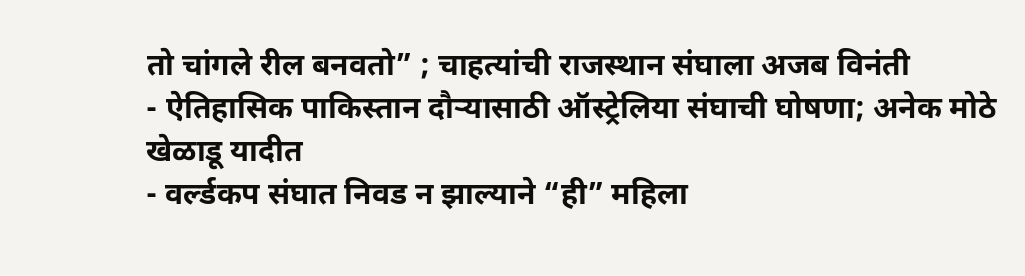तो चांगले रील बनवतो” ; चाहत्यांची राजस्थान संघाला अजब विनंती
- ऐतिहासिक पाकिस्तान दौऱ्यासाठी ऑस्ट्रेलिया संघाची घोषणा; अनेक मोठे खेळाडू यादीत
- वर्ल्डकप संघात निवड न झाल्याने “ही” महिला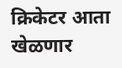क्रिकेटर आता खेळणार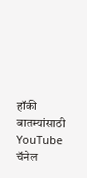हॉकी
बातम्यांसाठी YouTube चॅनेल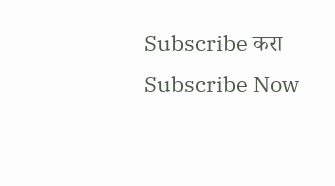Subscribe करा
Subscribe Now